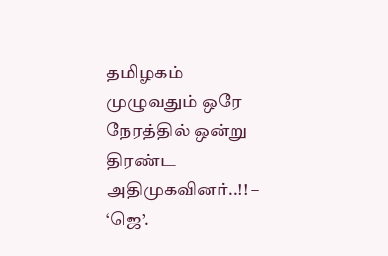தமிழகம் முழுவதும் ஒரே நேரத்தில் ஒன்று திரண்ட அதிமுகவினர்..!! – ‘ஜெ’.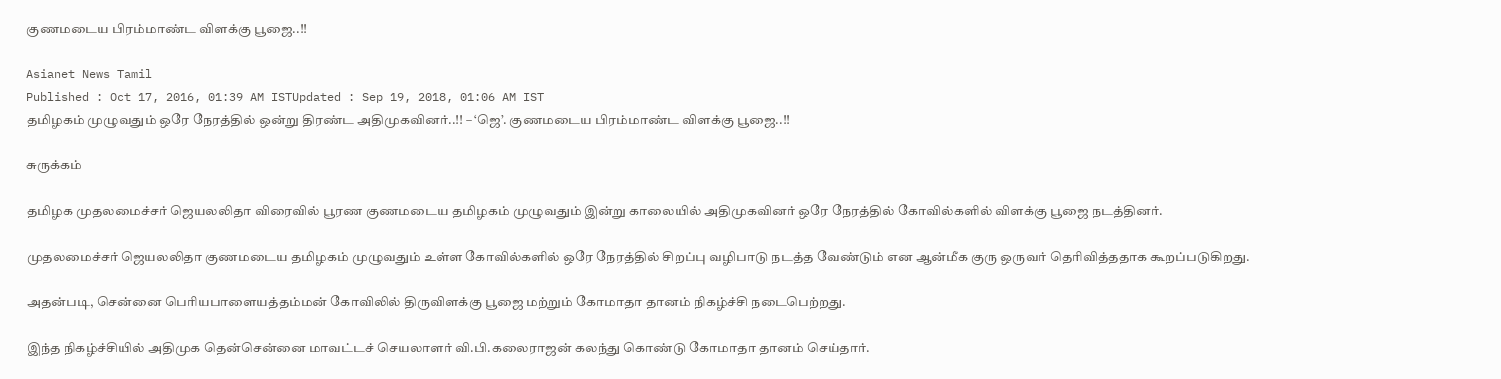குணமடைய பிரம்மாண்ட விளக்கு பூஜை..!!

Asianet News Tamil
Published : Oct 17, 2016, 01:39 AM ISTUpdated : Sep 19, 2018, 01:06 AM IST
தமிழகம் முழுவதும் ஒரே நேரத்தில் ஒன்று திரண்ட அதிமுகவினர்..!! – ‘ஜெ’. குணமடைய பிரம்மாண்ட விளக்கு பூஜை..!!

சுருக்கம்

தமிழக முதலமைச்சர் ஜெயலலிதா விரைவில் பூரண குணமடைய தமிழகம் முழுவதும் இன்று காலையில் அதிமுகவினர் ஒரே நேரத்தில் கோவில்களில் விளக்கு பூஜை நடத்தினர்.

முதலமைச்சர் ஜெயலலிதா குணமடைய தமிழகம் முழுவதும் உள்ள கோவில்களில் ஒரே நேரத்தில் சிறப்பு வழிபாடு நடத்த வேண்டும் என ஆன்மீக குரு ஒருவர் தெரிவித்ததாக கூறப்படுகிறது.

அதன்படி, சென்னை பெரியபாளையத்தம்மன் கோவிலில் திருவிளக்கு பூஜை மற்றும் கோமாதா தானம் நிகழ்ச்சி நடைபெற்றது.

இந்த நிகழ்ச்சியில் அதிமுக தென்சென்னை மாவட்டச் செயலாளர் வி.பி.கலைராஜன் கலந்து கொண்டு கோமாதா தானம் செய்தார்.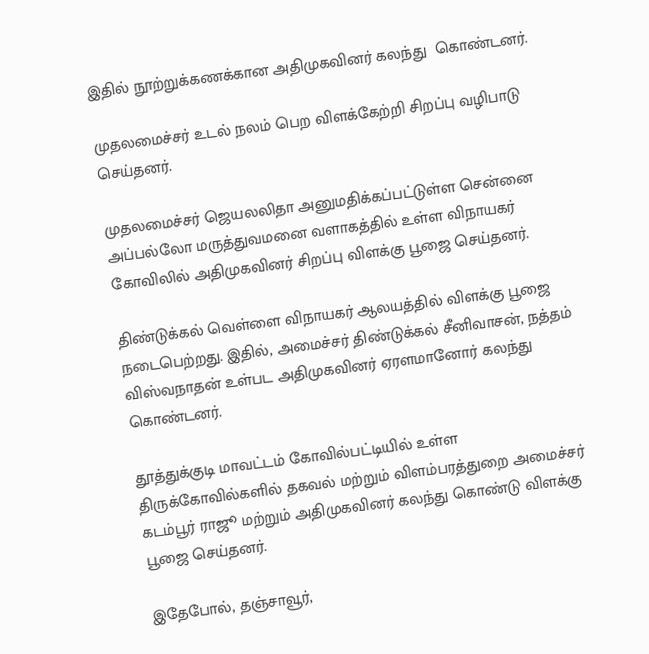இதில் நூற்றுக்கணக்கான அதிமுகவினர் கலந்து  கொண்டனர்.

முதலமைச்சர் உடல் நலம் பெற விளக்கேற்றி சிறப்பு வழிபாடு செய்தனர்.

முதலமைச்சர் ஜெயலலிதா அனுமதிக்கப்பட்டுள்ள சென்னை அப்பல்லோ மருத்துவமனை வளாகத்தில் உள்ள விநாயகர் கோவிலில் அதிமுகவினர் சிறப்பு விளக்கு பூஜை செய்தனர்.

திண்டுக்கல் வெள்ளை விநாயகர் ஆலயத்தில் விளக்கு பூஜை நடைபெற்றது. இதில், அமைச்சர் திண்டுக்கல் சீனிவாசன், நத்தம் விஸ்வநாதன் உள்பட அதிமுகவினர் ஏரளமானோர் கலந்து கொண்டனர்.

தூத்துக்குடி மாவட்டம் கோவில்பட்டியில் உள்ள திருக்கோவில்களில் தகவல் மற்றும் விளம்பரத்துறை அமைச்சர் கடம்பூர் ராஜூ மற்றும் அதிமுகவினர் கலந்து கொண்டு விளக்கு பூஜை செய்தனர்.

இதேபோல், தஞ்சாவூர்,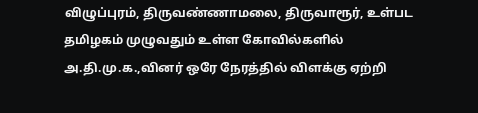விழுப்புரம், திருவண்ணாமலை, திருவாரூர், உள்பட தமிழகம் முழுவதும் உள்ள கோவில்களில் அ.தி.மு.க.,வினர் ஒரே நேரத்தில் விளக்கு ஏற்றி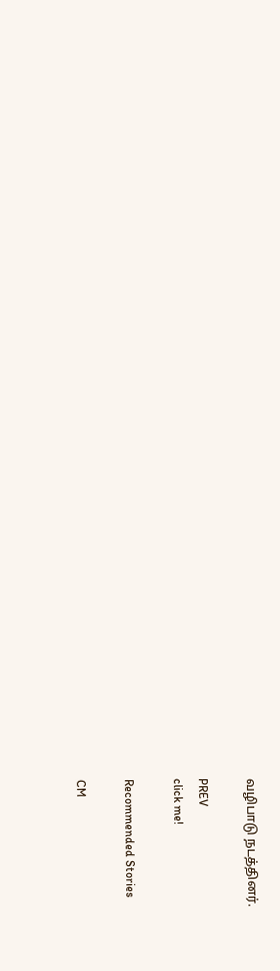வழிபாடு நடத்தினர்.

PREV
click me!

Recommended Stories

CM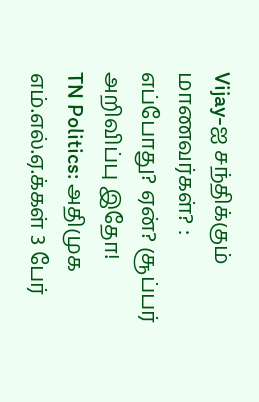Vijay-ஐ சந்திக்கும் மாணவர்கள்? : எப்போது? ஏன்? சூப்பர் அறிவிப்பு இதோ!
TN Politics: அதிமுக எம்.எல்.ஏ.க்கள் 3 பேர்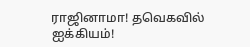ராஜினாமா! தவெகவில் ஐக்கியம்!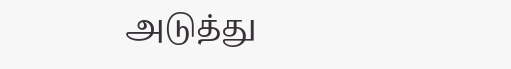அடுத்து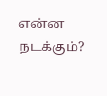என்ன நடக்கும்?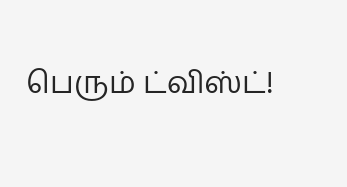பெரும் ட்விஸ்ட்!